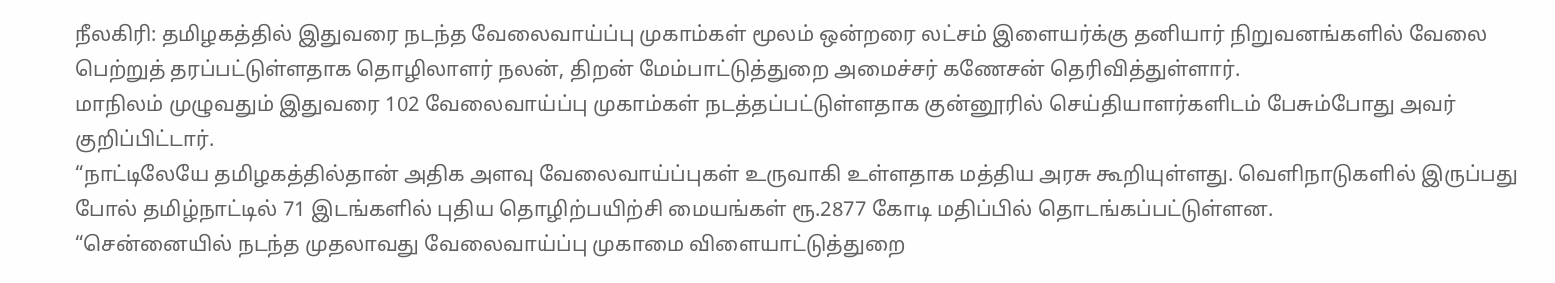நீலகிரி: தமிழகத்தில் இதுவரை நடந்த வேலைவாய்ப்பு முகாம்கள் மூலம் ஒன்றரை லட்சம் இளையர்க்கு தனியார் நிறுவனங்களில் வேலை பெற்றுத் தரப்பட்டுள்ளதாக தொழிலாளர் நலன், திறன் மேம்பாட்டுத்துறை அமைச்சர் கணேசன் தெரிவித்துள்ளார்.
மாநிலம் முழுவதும் இதுவரை 102 வேலைவாய்ப்பு முகாம்கள் நடத்தப்பட்டுள்ளதாக குன்னூரில் செய்தியாளர்களிடம் பேசும்போது அவர் குறிப்பிட்டார்.
“நாட்டிலேயே தமிழகத்தில்தான் அதிக அளவு வேலைவாய்ப்புகள் உருவாகி உள்ளதாக மத்திய அரசு கூறியுள்ளது. வெளிநாடுகளில் இருப்பது போல் தமிழ்நாட்டில் 71 இடங்களில் புதிய தொழிற்பயிற்சி மையங்கள் ரூ.2877 கோடி மதிப்பில் தொடங்கப்பட்டுள்ளன.
“சென்னையில் நடந்த முதலாவது வேலைவாய்ப்பு முகாமை விளையாட்டுத்துறை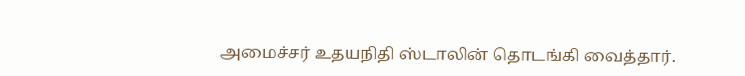அமைச்சர் உதயநிதி ஸ்டாலின் தொடங்கி வைத்தார்.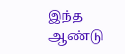இந்த ஆண்டு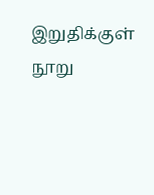இறுதிக்குள் நூறு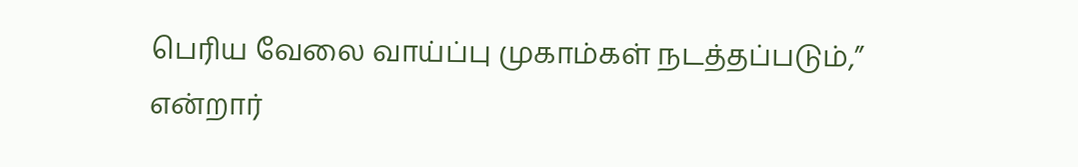பெரிய வேலை வாய்ப்பு முகாம்கள் நடத்தப்படும்,” என்றார்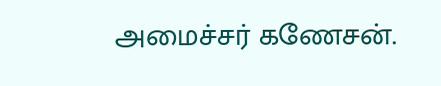அமைச்சர் கணேசன்.